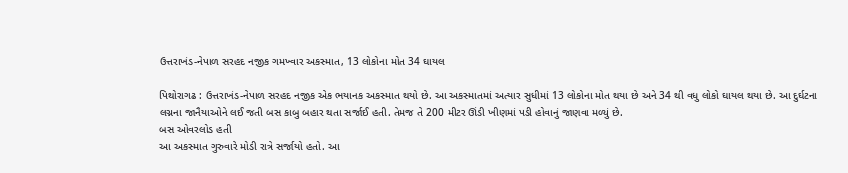ઉત્તરાખંડ-નેપાળ સરહદ નજીક ગમખ્વાર અકસ્માત, 13 લોકોના મોત 34 ઘાયલ

પિથોરાગઢ : ઉત્તરાખંડ-નેપાળ સરહદ નજીક એક ભયાનક અકસ્માત થયો છે. આ અકસ્માતમાં અત્યાર સુધીમાં 13 લોકોના મોત થયા છે અને 34 થી વધુ લોકો ઘાયલ થયા છે. આ દુર્ઘટના લગ્નના જાનૈયાઓને લઈ જતી બસ કાબુ બહાર થતા સર્જાઈ હતી. તેમજ તે 200 મીટર ઊંડી ખીણમાં પડી હોવાનું જાણવા મળ્યું છે.
બસ ઓવરલોડ હતી
આ અકસ્માત ગુરુવારે મોડી રાત્રે સર્જાયો હતો. આ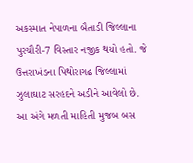અકસ્માત નેપાળના બૈતાડી જિલ્લાના પુરચૌરી-7 વિસ્તાર નજીક થયો હતો. જે ઉત્તરાખંડના પિથોરાગઢ જિલ્લામાં ઝુલાઘાટ સરહદને અડીને આવેલો છે. આ અંગે મળતી માહિતી મુજબ બસ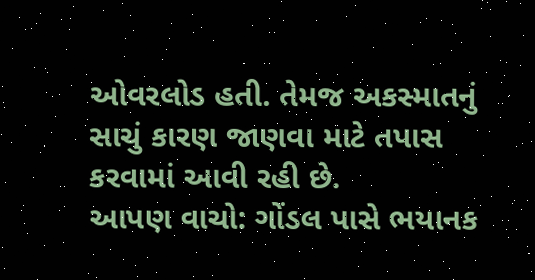ઓવરલોડ હતી. તેમજ અકસ્માતનું સાચું કારણ જાણવા માટે તપાસ કરવામાં આવી રહી છે.
આપણ વાચો: ગોંડલ પાસે ભયાનક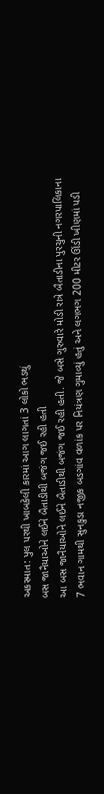અકસ્માત: પુલ પરથી ખાબકેલી કારમાં આગ લાગતાં 3 લોકો ભડથું
બસ જાનૈયાઓને લઈને બૈતાડીથી બજંગ જઈ રહી હતી
આ બસ જાનૈયાઓને લઈને બૈતાડીથી બજંગ જઈ રહી હતી. જે બસે ગુરુવારે મોડી રાત્રે બૈતાડીના પુરચુની નગરપાલિકાના 7 ભવાન ગામથી સુનકુડા નજીક બડગાંવ વળાંક પર નિયંત્રણ ગુમાવ્યું હતું અને લગભગ 200 મીટર ઊંડી ખીણમાં પડી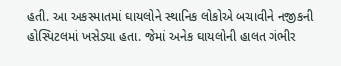હતી. આ અકસ્માતમાં ઘાયલોને સ્થાનિક લોકોએ બચાવીને નજીકની હોસ્પિટલમાં ખસેડ્યા હતા. જેમાં અનેક ઘાયલોની હાલત ગંભીર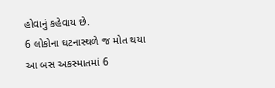હોવાનું કહેવાય છે.
6 લોકોના ઘટનાસ્થળે જ મોત થયા
આ બસ અકસ્માતમાં 6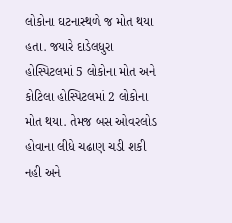લોકોના ઘટનાસ્થળે જ મોત થયા હતા. જયારે દાડેલધુરા હોસ્પિટલમાં 5 લોકોના મોત અને કોટિલા હોસ્પિટલમાં 2 લોકોના મોત થયા. તેમજ બસ ઓવરલોડ હોવાના લીધે ચઢાણ ચડી શકી નહી અને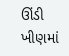ઊંડી ખીણમાં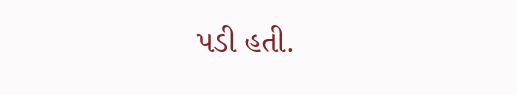પડી હતી.